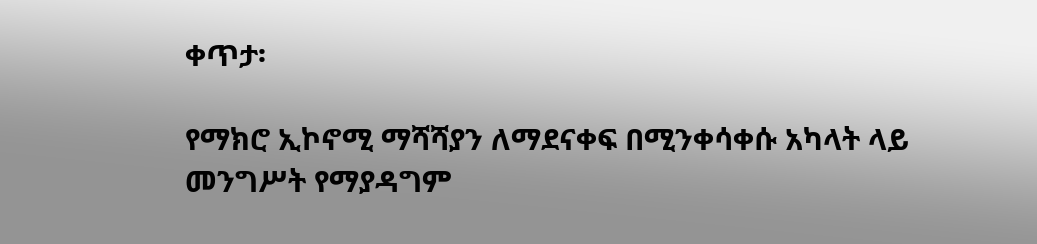ቀጥታ፡

የማክሮ ኢኮኖሚ ማሻሻያን ለማደናቀፍ በሚንቀሳቀሱ አካላት ላይ መንግሥት የማያዳግም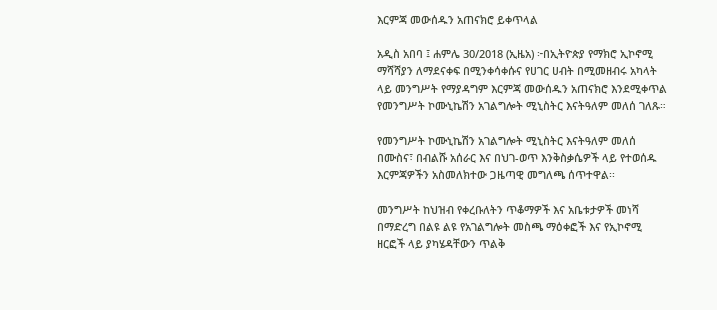እርምጃ መውሰዱን አጠናክሮ ይቀጥላል

አዲስ አበባ ፤ ሐምሌ 30/2018 (ኢዜአ) ፦በኢትዮጵያ የማክሮ ኢኮኖሚ ማሻሻያን ለማደናቀፍ በሚንቀሳቀሱና የሀገር ሀብት በሚመዘብሩ አካላት ላይ መንግሥት የማያዳግም እርምጃ መውሰዱን አጠናክሮ እንደሚቀጥል የመንግሥት ኮሙኒኬሽን አገልግሎት ሚኒስትር እናትዓለም መለሰ ገለጹ።

የመንግሥት ኮሙኒኬሽን አገልግሎት ሚኒስትር እናትዓለም መለሰ በሙስና፣ በብልሹ አሰራር እና በህገ-ወጥ እንቅስቃሴዎች ላይ የተወሰዱ እርምጃዎችን አስመለክተው ጋዜጣዊ መግለጫ ሰጥተዋል፡፡

መንግሥት ከህዝብ የቀረቡለትን ጥቆማዎች እና አቤቱታዎች መነሻ በማድረግ በልዩ ልዩ የአገልግሎት መስጫ ማዕቀፎች እና የኢኮኖሚ ዘርፎች ላይ ያካሄዳቸውን ጥልቅ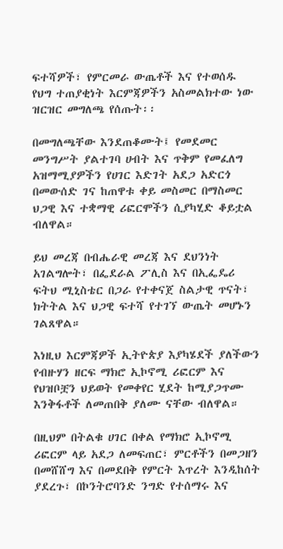ፍተሻዎች፣ የምርመራ ውጤቶች እና የተወሰዱ የህግ ተጠያቂነት እርምጃዎችን አስመልክተው ነው ዝርዝር መግለጫ የሰጡት፡፡

በመግለጫቸው እንደጠቆሙት፤ የመደመር መንግሥት ያልተገባ ሀብት እና ጥቅም የመፈለግ አዝማሚያዎችን የሀገር እድገት አደጋ አድርጎ በመውሰድ ገና ከጠዋቱ ቀይ መስመር በማስመር ህጋዊ እና ተቋማዊ ሪፎርሞችን ሲያካሂድ ቆይቷል ብለዋል።

ይህ መረጃ በብሔራዊ መረጃ እና ደህንነት አገልግሎት፣ በፌደራል ፖሊስ እና በኢፌዴሪ ፍትህ ሚኒስቴር በጋራ የተቀናጀ ስልታዊ ጥናት፣ ክትትል እና ህጋዊ ፍተሻ የተገኘ ውጤት መሆኑን ገልጸዋል።

እነዚህ እርምጃዎች ኢትዮጵያ እያካሄደች ያለችውን የብዙሃን ዘርፍ ማክሮ ኢኮኖሚ ሪፎርም እና የህዝቦቿን ህይወት የመቀየር ሂደት ከሚያጋጥሙ እንቅፋቶች ለመጠበቅ ያለሙ ናቸው ብለዋል።

በዚህም በትልቁ ሀገር በቀል የማክሮ ኢኮኖሚ ሪፎርም ላይ አደጋ ለመፍጠር፣ ምርቶችን በመጋዘን በመሸሸግ እና በመደበቅ የምርት እጥረት እንዲከሰት ያደረጉ፣ በኮንትሮባንድ ንግድ የተሰማሩ እና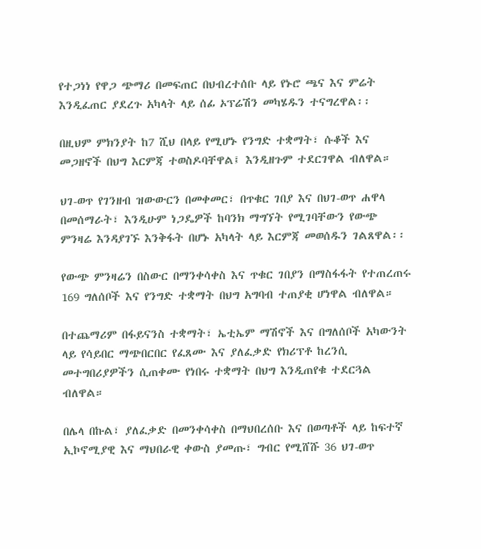የተጋነነ የዋጋ ጭማሪ በመፍጠር በህብረተሰቡ ላይ የኑሮ ጫና እና ምሬት እንዲፈጠር ያደረጉ አካላት ላይ ሰፊ ኦፕሬሽን መካሄዱን ተናግረዋል፡፡

በዚህም ምክንያት ከ7 ሺህ በላይ የሚሆኑ የንግድ ተቋማት፣ ሱቆች እና መጋዘኖች በህግ እርምጃ ተወስዶባቸዋል፤ እንዲዘጉም ተደርገዋል ብለዋል።

ህገ-ወጥ የገንዘብ ዝውውርን በመቀመር፣ በጥቁር ገበያ እና በህገ-ወጥ ሐዋላ በመሰማራት፣ እንዲሁም ነጋዴዎች ከባንክ ማግኘት የሚገባቸውን የውጭ ምንዛሬ እንዳያገኙ እንቅፋት በሆኑ አካላት ላይ እርምጃ መወሰዱን ገልጸዋል፡፡

የውጭ ምንዛሬን በስውር በማንቀሳቀስ እና ጥቁር ገበያን በማስፋፋት የተጠረጠሩ 169 ግለሰቦች እና የንግድ ተቋማት በህግ አግባብ ተጠያቂ ሆነዋል ብለዋል።

በተጨማሪም በፋይናንስ ተቋማት፣ ኤቲኤም ማሽኖች እና በግለሰቦች አካውንት ላይ የሳይበር ማጭበርበር የፈጸሙ እና ያለፈቃድ የክሪፕቶ ከረንሲ መተግበሪያዎችን ሲጠቀሙ የነበሩ ተቋማት በህግ እንዲጠየቁ ተደርጓል ብለዋል።

በሌላ በኩል፣ ያለፈቃድ በመንቀሳቀስ በማህበረሰቡ እና በወጣቶች ላይ ከፍተኛ ኢኮኖሚያዊ እና ማህበራዊ ቀውስ ያመጡ፣ ግብር የሚሸሹ 36 ህገ-ወጥ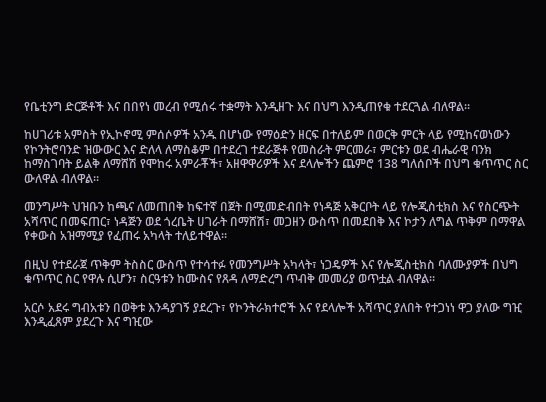የቤቲንግ ድርጅቶች እና በበየነ መረብ የሚሰሩ ተቋማት እንዲዘጉ እና በህግ እንዲጠየቁ ተደርጓል ብለዋል።

ከሀገሪቱ አምስት የኢኮኖሚ ምሰሶዎች አንዱ በሆነው የማዕድን ዘርፍ በተለይም በወርቅ ምርት ላይ የሚከናወነውን የኮንትሮባንድ ዝውውር እና ድለላ ለማስቆም በተደረገ ተደራጅቶ የመስራት ምርመራ፣ ምርቱን ወደ ብሔራዊ ባንክ ከማስገባት ይልቅ ለማሸሽ የሞከሩ አምራቾች፣ አዘዋዋሪዎች እና ደላሎችን ጨምሮ 138 ግለሰቦች በህግ ቁጥጥር ስር ውለዋል ብለዋል።

መንግሥት ህዝቡን ከጫና ለመጠበቅ ከፍተኛ በጀት በሚመድብበት የነዳጅ አቅርቦት ላይ የሎጂስቲክስ እና የስርጭት አሻጥር በመፍጠር፣ ነዳጅን ወደ ጎረቤት ሀገራት በማሸሽ፣ መጋዘን ውስጥ በመደበቅ እና ኮታን ለግል ጥቅም በማዋል የቀውስ አዝማሚያ የፈጠሩ አካላት ተለይተዋል።

በዚህ የተደራጀ ጥቅም ትስስር ውስጥ የተሳተፉ የመንግሥት አካላት፣ ነጋዴዎች እና የሎጂስቲክስ ባለሙያዎች በህግ ቁጥጥር ስር የዋሉ ሲሆን፣ ስርዓቱን ከሙስና የጸዳ ለማድረግ ጥብቅ መመሪያ ወጥቷል ብለዋል።

አርሶ አደሩ ግብአቱን በወቅቱ እንዳያገኝ ያደረጉ፣ የኮንትራክተሮች እና የደላሎች አሻጥር ያለበት የተጋነነ ዋጋ ያለው ግዢ እንዲፈጸም ያደረጉ እና ግዢው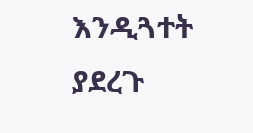እንዲጓተት ያደረጉ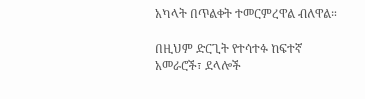አካላት በጥልቀት ተመርምረዋል ብለዋል።

በዚህም ድርጊት የተሳተፉ ከፍተኛ አመራሮች፣ ደላሎች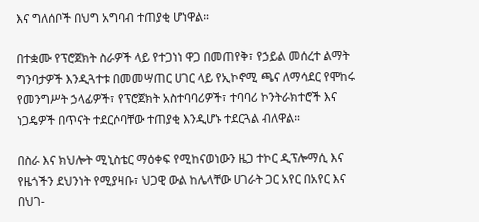እና ግለሰቦች በህግ አግባብ ተጠያቂ ሆነዋል።

በተቋሙ የፕሮጀክት ስራዎች ላይ የተጋነነ ዋጋ በመጠየቅ፣ የኃይል መሰረተ ልማት ግንባታዎች እንዲጓተቱ በመመሣጠር ሀገር ላይ የኢኮኖሚ ጫና ለማሳደር የሞከሩ የመንግሥት ኃላፊዎች፣ የፕሮጀክት አስተባባሪዎች፣ ተባባሪ ኮንትራክተሮች እና ነጋዴዎች በጥናት ተደርሶባቸው ተጠያቂ እንዲሆኑ ተደርጓል ብለዋል።

በስራ እና ክህሎት ሚኒስቴር ማዕቀፍ የሚከናወነውን ዜጋ ተኮር ዲፕሎማሲ እና የዜጎችን ደህንነት የሚያዛቡ፣ ህጋዊ ውል ከሌላቸው ሀገራት ጋር አየር በአየር እና በህገ-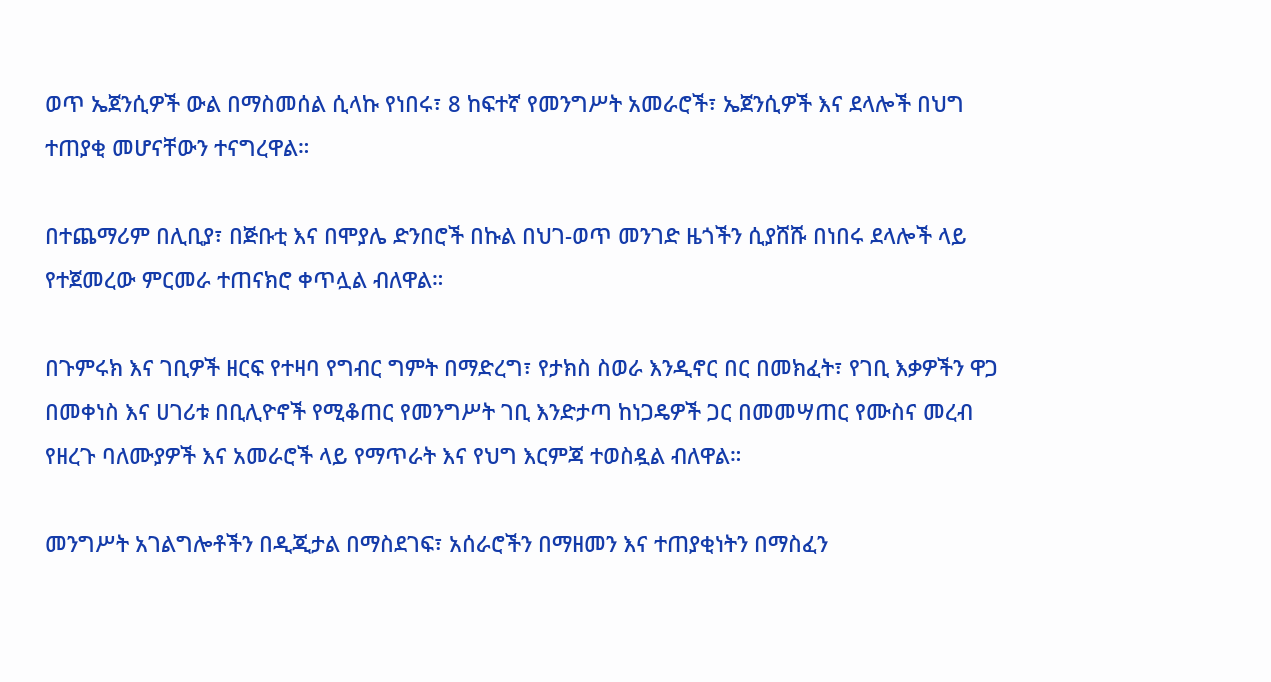ወጥ ኤጀንሲዎች ውል በማስመሰል ሲላኩ የነበሩ፣ 8 ከፍተኛ የመንግሥት አመራሮች፣ ኤጀንሲዎች እና ደላሎች በህግ ተጠያቂ መሆናቸውን ተናግረዋል።

በተጨማሪም በሊቢያ፣ በጅቡቲ እና በሞያሌ ድንበሮች በኩል በህገ-ወጥ መንገድ ዜጎችን ሲያሸሹ በነበሩ ደላሎች ላይ የተጀመረው ምርመራ ተጠናክሮ ቀጥሏል ብለዋል።

በጉምሩክ እና ገቢዎች ዘርፍ የተዛባ የግብር ግምት በማድረግ፣ የታክስ ስወራ እንዲኖር በር በመክፈት፣ የገቢ እቃዎችን ዋጋ በመቀነስ እና ሀገሪቱ በቢሊዮኖች የሚቆጠር የመንግሥት ገቢ እንድታጣ ከነጋዴዎች ጋር በመመሣጠር የሙስና መረብ የዘረጉ ባለሙያዎች እና አመራሮች ላይ የማጥራት እና የህግ እርምጃ ተወስዷል ብለዋል።

መንግሥት አገልግሎቶችን በዲጂታል በማስደገፍ፣ አሰራሮችን በማዘመን እና ተጠያቂነትን በማስፈን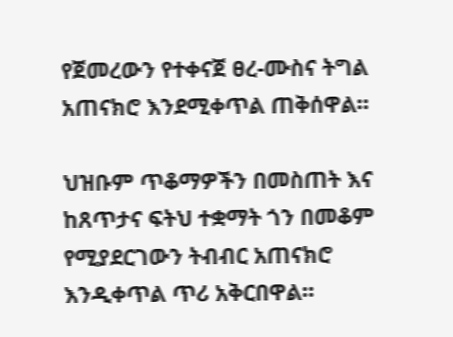የጀመረውን የተቀናጀ ፀረ-ሙስና ትግል አጠናክሮ እንደሚቀጥል ጠቅሰዋል።

ህዝቡም ጥቆማዎችን በመስጠት እና ከጸጥታና ፍትህ ተቋማት ጎን በመቆም የሚያደርገውን ትብብር አጠናክሮ እንዲቀጥል ጥሪ አቅርበዋል።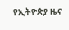የኢትዮጵያ ዜና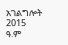አገልግሎት
2015
ዓ.ም